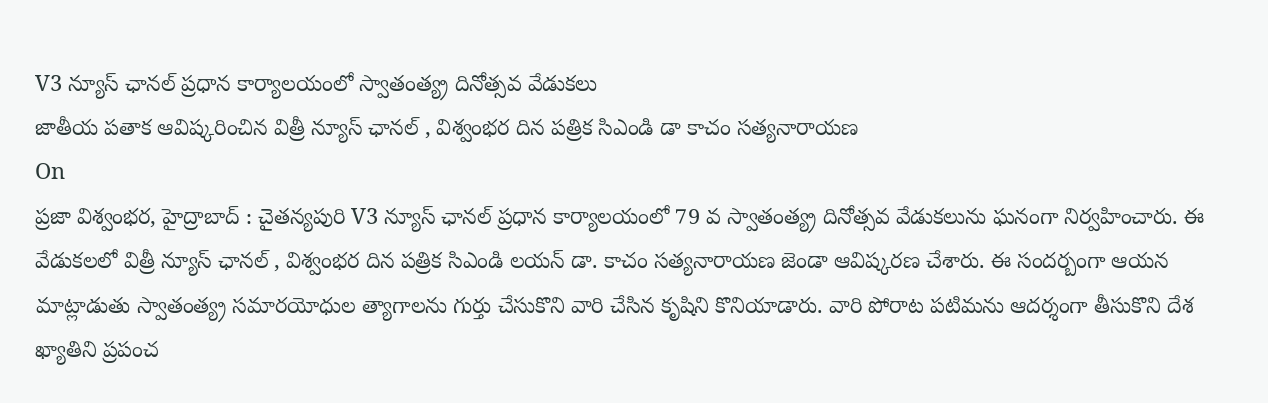V3 న్యూస్ ఛానల్ ప్రధాన కార్యాలయంలో స్వాతంత్య్ర దినోత్సవ వేడుకలు
జాతీయ పతాక ఆవిష్కరించిన విత్రీ న్యూస్ ఛానల్ , విశ్వంభర దిన పత్రిక సిఎండి డా కాచం సత్యనారాయణ
On
ప్రజా విశ్వంభర, హైద్రాబాద్ : చైతన్యపురి V3 న్యూస్ ఛానల్ ప్రధాన కార్యాలయంలో 79 వ స్వాతంత్య్ర దినోత్సవ వేడుకలును ఘనంగా నిర్వహించారు. ఈ వేడుకలలో విత్రీ న్యూస్ ఛానల్ , విశ్వంభర దిన పత్రిక సిఎండి లయన్ డా. కాచం సత్యనారాయణ జెండా ఆవిష్కరణ చేశారు. ఈ సందర్బంగా ఆయన మాట్లాడుతు స్వాతంత్య్ర సమారయోధుల త్యాగాలను గుర్తు చేసుకొని వారి చేసిన కృషిని కొనియాడారు. వారి పోరాట పటిమను ఆదర్శంగా తీసుకొని దేశ ఖ్యాతిని ప్రపంచ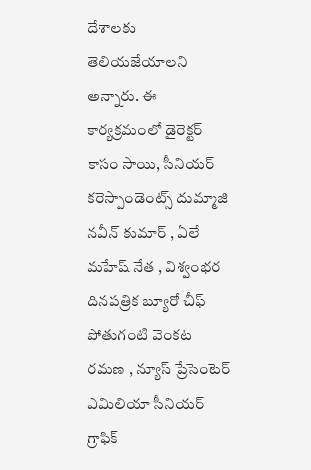దేశాలకు తెలియజేయాలని అన్నారు. ఈ కార్యక్రమంలో డైరెక్టర్ కాసం సాయి, సీనియర్ కరెస్పాండెంట్స్ దుమ్మాజి నవీన్ కుమార్ , ఏలే మహేష్ నేత , విశ్వంభర దినపత్రిక బ్యూరో చీఫ్ పోతుగంటి వెంకట రమణ , న్యూస్ ప్రేసెంటెర్ ఎమిలియా సీనియర్ గ్రాఫిక్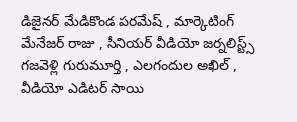డిజైనర్ మేడికొండ పరమేష్ , మార్కెటింగ్ మేనేజర్ రాజు , సీనియర్ వీడియో జర్నలిస్ట్స్ గజవెళ్లి గురుమూర్తి , ఎలగందుల అఖిల్ , వీడియో ఎడిటర్ సాయి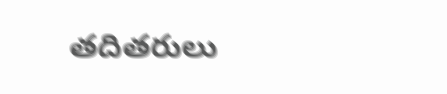తదితరులు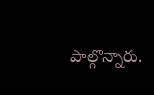పాల్గొన్నారు.